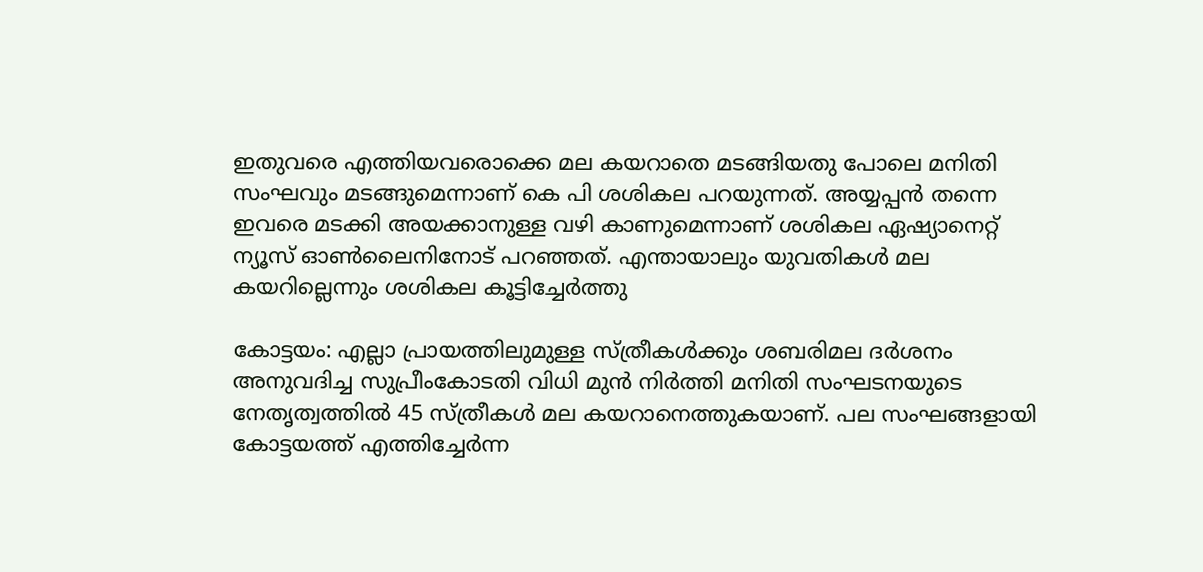ഇതുവരെ എത്തിയവരൊക്കെ മല കയറാതെ മടങ്ങിയതു പോലെ മനിതി സംഘവും മടങ്ങുമെന്നാണ് കെ പി ശശികല പറയുന്നത്. അയ്യപ്പന്‍ തന്നെ ഇവരെ മടക്കി അയക്കാനുള്ള വഴി കാണുമെന്നാണ് ശശികല ഏഷ്യാനെറ്റ് ന്യൂസ് ഓണ്‍ലൈനിനോട് പറഞ്ഞത്. എന്തായാലും യുവതികള്‍ മല കയറില്ലെന്നും ശശികല കൂട്ടിച്ചേര്‍ത്തു

കോട്ടയം: എല്ലാ പ്രായത്തിലുമുള്ള സ്ത്രീകള്‍ക്കും ശബരിമല ദര്‍ശനം അനുവദിച്ച സുപ്രീംകോടതി വിധി മുന്‍ നിര്‍ത്തി മനിതി സംഘടനയുടെ നേതൃത്വത്തില്‍ 45 സ്ത്രീകള്‍ മല കയറാനെത്തുകയാണ്. പല സംഘങ്ങളായി കോട്ടയത്ത് എത്തിച്ചേര്‍ന്ന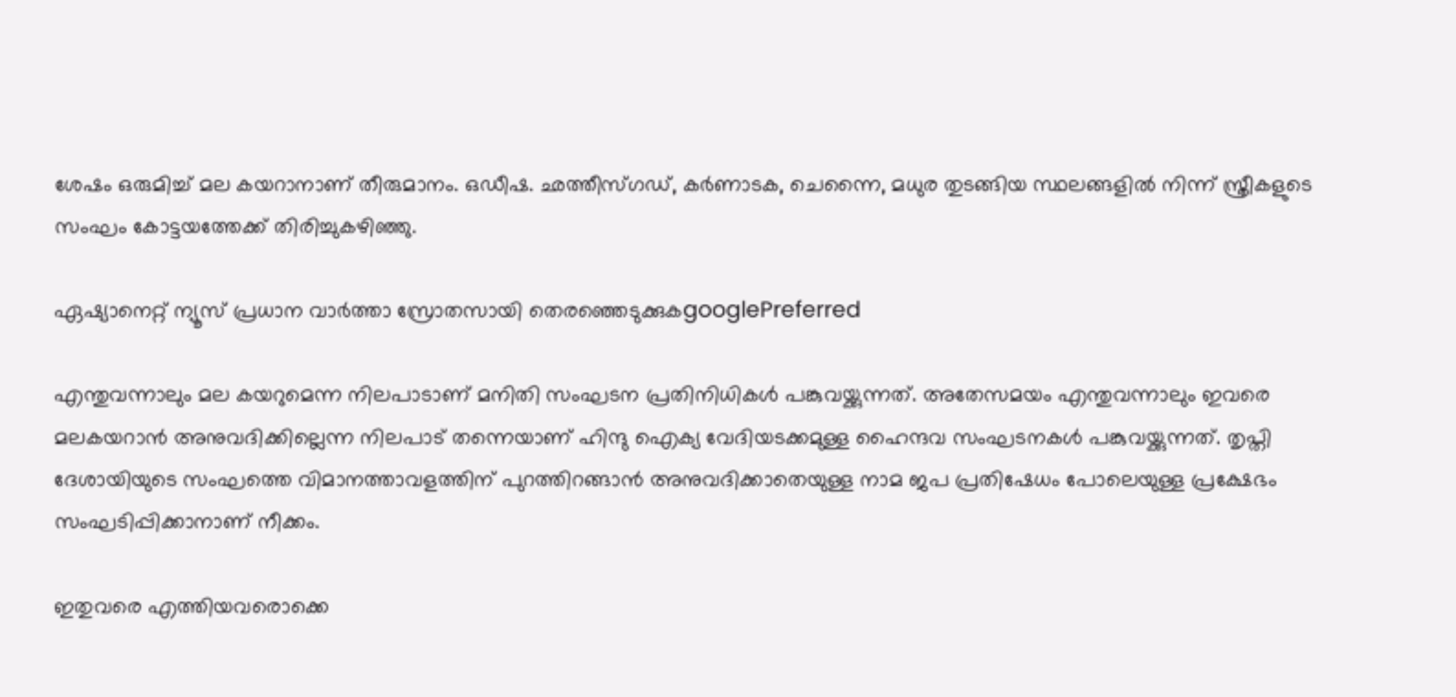ശേഷം ഒരുമിച്ച് മല കയറാനാണ് തീരുമാനം. ഒഡീഷ. ഛത്തീസ്ഗഡ്, കര്‍ണാടക, ചെന്നൈ, മധുര തുടങ്ങിയ സ്ഥലങ്ങളില്‍ നിന്ന് സ്ത്രീകളുടെ സംഘം കോട്ടയത്തേക്ക് തിരിച്ചുകഴിഞ്ഞു.

ഏഷ്യാനെറ്റ് ന്യൂസ് പ്രധാന വാർത്താ സ്രോതസായി തെരഞ്ഞെടുക്കുകgooglePreferred

എന്തുവന്നാലും മല കയറുമെന്ന നിലപാടാണ് മനിതി സംഘടന പ്രതിനിധികള്‍ പങ്കുവയ്ക്കുന്നത്. അതേസമയം എന്തുവന്നാലും ഇവരെ മലകയറാന്‍ അനുവദിക്കില്ലെന്ന നിലപാട് തന്നെയാണ് ഹിന്ദു ഐക്യ വേദിയടക്കമുള്ള ഹൈന്ദവ സംഘടനകള്‍ പങ്കുവയ്ക്കുന്നത്. തൃപ്തി ദേശായിയുടെ സംഘത്തെ വിമാനത്താവളത്തിന് പുറത്തിറങ്ങാന്‍ അനുവദിക്കാതെയുള്ള നാമ ജപ പ്രതിഷേധം പോലെയുള്ള പ്രക്ഷേഭം സംഘടിപ്പിക്കാനാണ് നീക്കം.

ഇതുവരെ എത്തിയവരൊക്കെ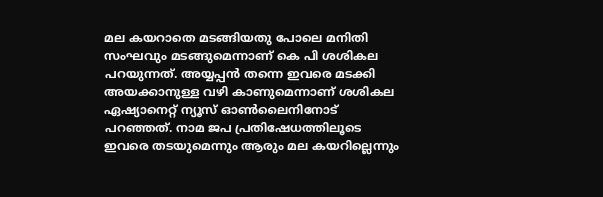മല കയറാതെ മടങ്ങിയതു പോലെ മനിതി സംഘവും മടങ്ങുമെന്നാണ് കെ പി ശശികല പറയുന്നത്. അയ്യപ്പന്‍ തന്നെ ഇവരെ മടക്കി അയക്കാനുള്ള വഴി കാണുമെന്നാണ് ശശികല ഏഷ്യാനെറ്റ് ന്യൂസ് ഓണ്‍ലൈനിനോട് പറഞ്ഞത്. നാമ ജപ പ്രതിഷേധത്തിലൂടെ ഇവരെ തടയുമെന്നും ആരും മല കയറില്ലെന്നും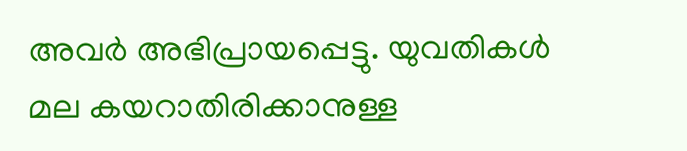അവര്‍ അഭിപ്രായപ്പെട്ടു. യുവതികള്‍ മല കയറാതിരിക്കാനുള്ള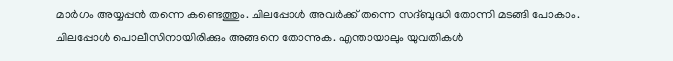മാര്‍ഗം അയ്യപ്പന്‍ തന്നെ കണ്ടെത്തും. ചിലപ്പോള്‍ അവര്‍ക്ക് തന്നെ സദ്ബുദ്ധി തോന്നി മടങ്ങി പോകാം. ചിലപ്പോള്‍ പൊലീസിനായിരിക്കും അങ്ങനെ തോന്നുക. എന്തായാലും യുവതികള്‍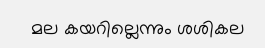മല കയറില്ലെന്നും ശശികല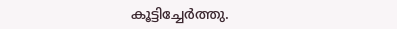കൂട്ടിച്ചേര്‍ത്തു.